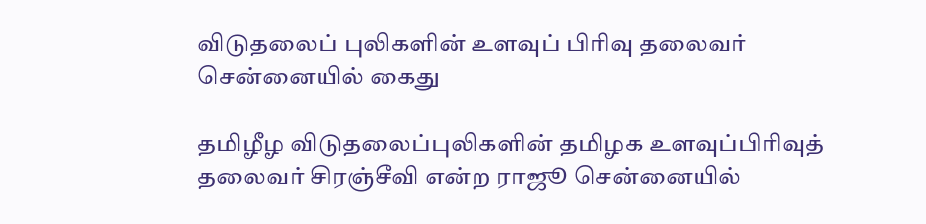விடுதலைப் புலிகளின் உளவுப் பிரிவு தலைவர் சென்னையில் கைது

தமிழீழ விடுதலைப்புலிகளின் தமிழக உளவுப்பிரிவுத் தலைவர் சிரஞ்சீவி என்ற ராஜூ சென்னையில்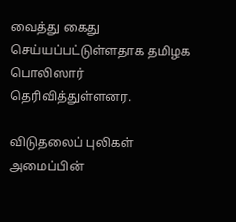வைத்து கைது செய்யப்பட்டுள்ளதாக தமிழக பொலிஸார் தெரிவித்துள்ளனர.

விடுதலைப் புலிகள் அமைப்பின்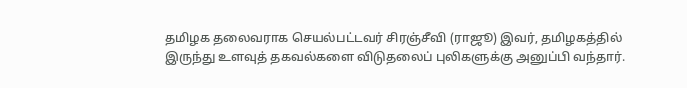தமிழக தலைவராக செயல்பட்டவர் சிரஞ்சீவி (ராஜூ) இவர், தமிழகத்தில் இருந்து உளவுத் தகவல்களை விடுதலைப் புலிகளுக்கு அனுப்பி வந்தார்.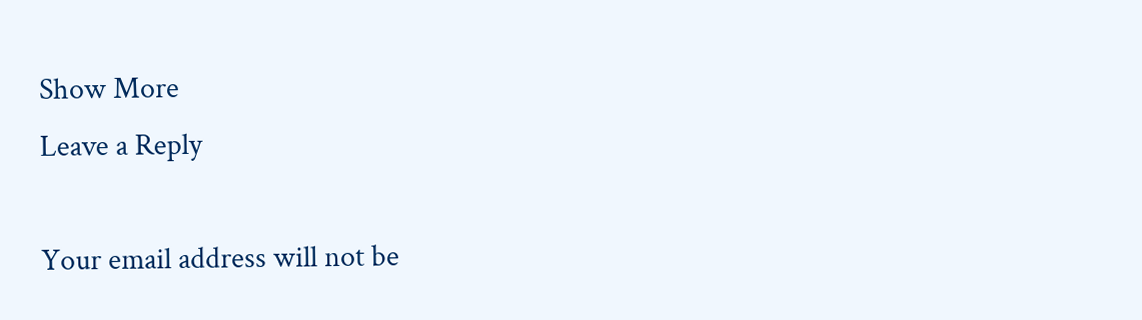Show More
Leave a Reply

Your email address will not be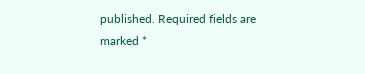published. Required fields are marked *